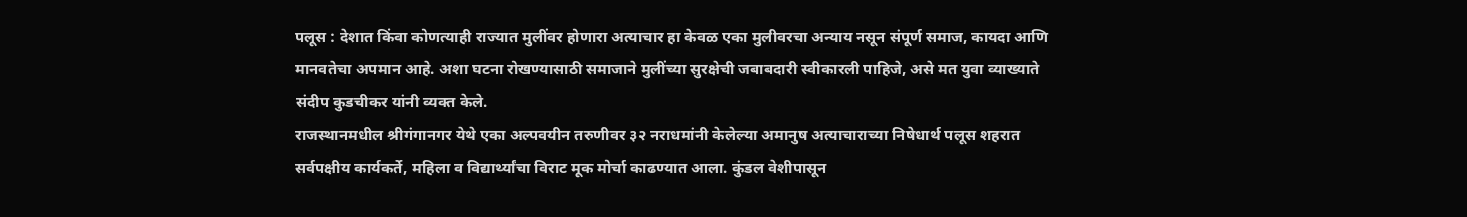पलूस : देशात किंवा कोणत्याही राज्यात मुलींवर होणारा अत्याचार हा केवळ एका मुलीवरचा अन्याय नसून संपूर्ण समाज, कायदा आणि मानवतेचा अपमान आहे. अशा घटना रोखण्यासाठी समाजाने मुलींच्या सुरक्षेची जबाबदारी स्वीकारली पाहिजे, असे मत युवा व्याख्याते संदीप कुडचीकर यांनी व्यक्त केले.
राजस्थानमधील श्रीगंगानगर येथे एका अल्पवयीन तरुणीवर ३२ नराधमांनी केलेल्या अमानुष अत्याचाराच्या निषेधार्थ पलूस शहरात सर्वपक्षीय कार्यकर्ते, महिला व विद्यार्थ्यांचा विराट मूक मोर्चा काढण्यात आला. कुंडल वेशीपासून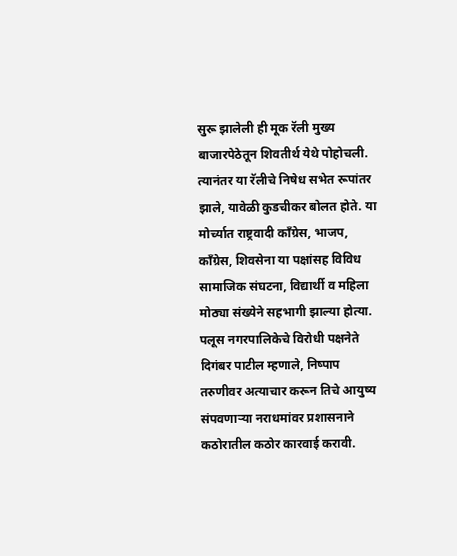सुरू झालेली ही मूक रॅली मुख्य बाजारपेठेतून शिवतीर्थ येथे पोहोचली. त्यानंतर या रॅलीचे निषेध सभेत रूपांतर झाले, यावेळी कुडचीकर बोलत होते. या मोर्च्यात राष्ट्रवादी काँग्रेस, भाजप, काँग्रेस, शिवसेना या पक्षांसह विविध सामाजिक संघटना, विद्यार्थी व महिला मोठ्या संख्येने सहभागी झाल्या होत्या.
पलूस नगरपालिकेचे विरोधी पक्षनेते दिगंबर पाटील म्हणाले, निष्पाप तरुणीवर अत्याचार करून तिचे आयुष्य संपवणाऱ्या नराधमांवर प्रशासनाने कठोरातील कठोर कारवाई करावी.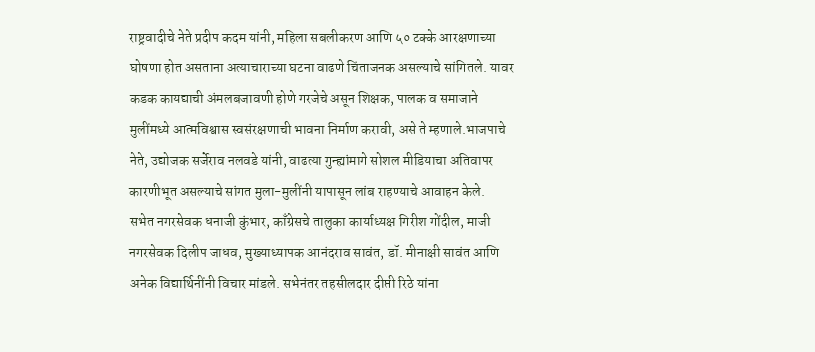राष्ट्रवादीचे नेते प्रदीप कदम यांनी, महिला सबलीकरण आणि ५० टक्के आरक्षणाच्या घोषणा होत असताना अत्याचाराच्या घटना वाढणे चिंताजनक असल्याचे सांगितले. यावर कडक कायद्याची अंमलबजावणी होणे गरजेचे असून शिक्षक, पालक व समाजाने मुलींमध्ये आत्मविश्वास स्वसंरक्षणाची भावना निर्माण करावी, असे ते म्हणाले.भाजपाचे नेते, उद्योजक सर्जेराव नलवडे यांनी, वाढत्या गुन्ह्यांमागे सोशल मीडियाचा अतिवापर कारणीभूत असल्याचे सांगत मुला-मुलींनी यापासून लांब राहण्याचे आवाहन केले.
सभेत नगरसेवक धनाजी कुंभार, काँग्रेसचे तालुका कार्याध्यक्ष गिरीश गोंदील, माजी नगरसेवक दिलीप जाधव, मुख्याध्यापक आनंदराव सावंत, डॉ. मीनाक्षी सावंत आणि अनेक विद्यार्थिनींनी विचार मांडले. सभेनंतर तहसीलदार दीप्ती रिठे यांना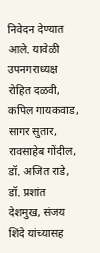निवेदन देण्यात आले. यावेळी उपनगराध्यक्ष रोहित दळवी, कपिल गायकवाड, सागर सुतार, रावसाहेब गोंदील, डॉ. अजित राडे, डॉ. प्रशांत देशमुख, संजय शिंदे यांच्यासह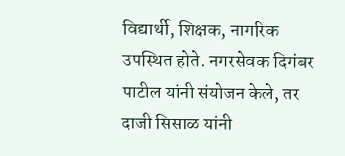विद्यार्थी, शिक्षक, नागरिक उपस्थित होते. नगरसेवक दिगंबर पाटील यांनी संयोजन केले, तर दाजी सिसाळ यांनी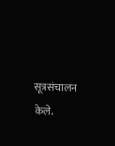सूत्रसंचालन केले.